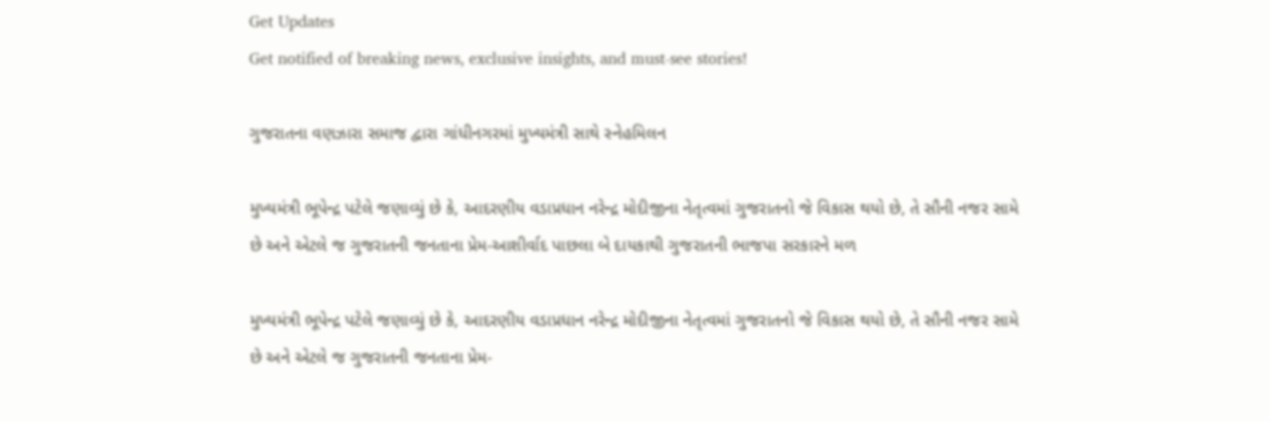Get Updates
Get notified of breaking news, exclusive insights, and must-see stories!

ગુજરાતના વણઝારા સમાજ દ્વારા ગાંધીનગરમાં મુખ્યમંત્રી સાથે સ્નેહમિલન

મુખ્યમંત્રી ભૂપેન્દ્ર પટેલે જણાવ્યું છે કે, આદરણીય વડાપ્રધાન નરેન્દ્ર મોદીજીના નેતૃત્વમાં ગુજરાતનો જે વિકાસ થયો છે, તે સૌની નજર સામે છે અને એટલે જ ગુજરાતની જનતાના પ્રેમ-આશીર્વાદ પાછલા બે દાયકાથી ગુજરાતની ભાજપા સરકારને મળ

મુખ્યમંત્રી ભૂપેન્દ્ર પટેલે જણાવ્યું છે કે, આદરણીય વડાપ્રધાન નરેન્દ્ર મોદીજીના નેતૃત્વમાં ગુજરાતનો જે વિકાસ થયો છે, તે સૌની નજર સામે છે અને એટલે જ ગુજરાતની જનતાના પ્રેમ-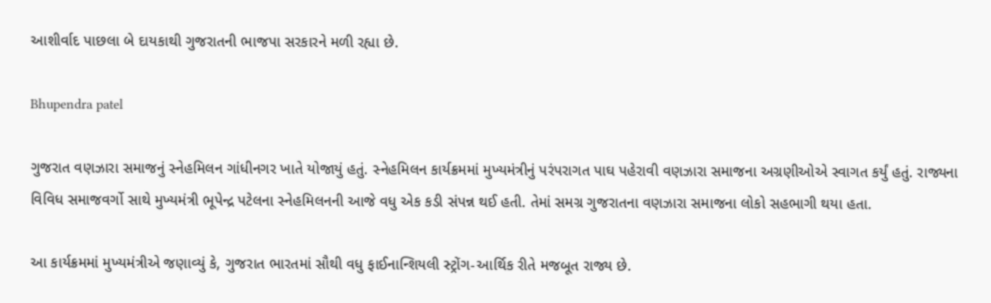આશીર્વાદ પાછલા બે દાયકાથી ગુજરાતની ભાજપા સરકારને મળી રહ્યા છે.

Bhupendra patel

ગુજરાત વણઝારા સમાજનું સ્નેહમિલન ગાંધીનગર ખાતે યોજાયું હતું. સ્નેહમિલન કાર્યક્રમમાં મુખ્યમંત્રીનું પરંપરાગત પાઘ પહેરાવી વણઝારા સમાજના અગ્રણીઓએ સ્વાગત કર્યું હતું. રાજ્યના વિવિધ સમાજવર્ગો સાથે મુખ્યમંત્રી ભૂપેન્દ્ર પટેલના સ્નેહમિલનની આજે વધુ એક કડી સંપન્ન થઈ હતી. તેમાં સમગ્ર ગુજરાતના વણઝારા સમાજના લોકો સહભાગી થયા હતા.

આ કાર્યક્રમમાં મુખ્યમંત્રીએ જણાવ્યું કે, ગુજરાત ભારતમાં સૌથી વધુ ફાઈનાન્શિયલી સ્ટ્રોંગ-આર્થિક રીતે મજબૂત રાજ્ય છે.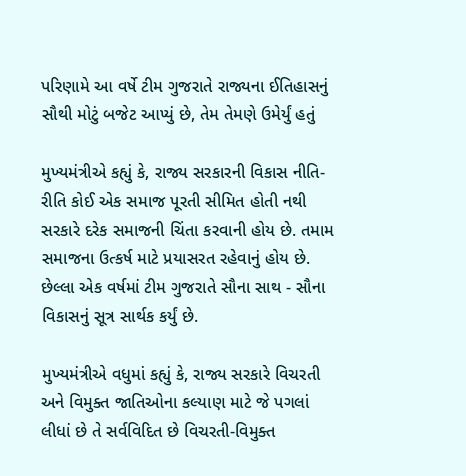પરિણામે આ વર્ષે ટીમ ગુજરાતે રાજ્યના ઈતિહાસનું સૌથી મોટું બજેટ આપ્યું છે, તેમ તેમણે ઉમેર્યું હતું

મુખ્યમંત્રીએ કહ્યું કે, રાજ્ય સરકારની વિકાસ નીતિ-રીતિ કોઈ એક સમાજ પૂરતી સીમિત હોતી નથી સરકારે દરેક સમાજની ચિંતા કરવાની હોય છે. તમામ સમાજના ઉત્કર્ષ માટે પ્રયાસરત રહેવાનું હોય છે. છેલ્લા એક વર્ષમાં ટીમ ગુજરાતે સૌના સાથ - સૌના વિકાસનું સૂત્ર સાર્થક કર્યું છે.

મુખ્યમંત્રીએ વધુમાં કહ્યું કે, રાજ્ય સરકારે વિચરતી અને વિમુક્ત જાતિઓના કલ્યાણ માટે જે પગલાં લીધાં છે તે સર્વવિદિત છે વિચરતી-વિમુક્ત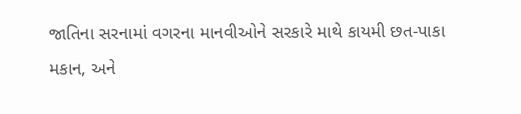જાતિના સરનામાં વગરના માનવીઓને સરકારે માથે કાયમી છત-પાકા મકાન, અને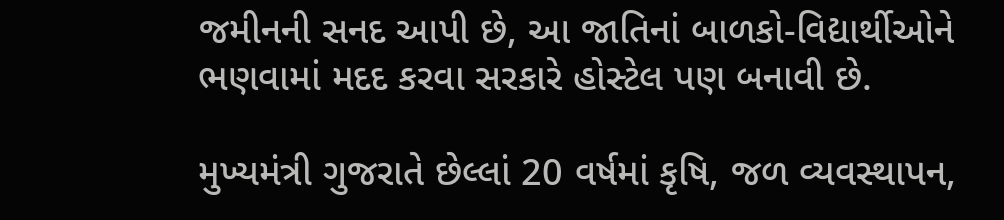જમીનની સનદ આપી છે, આ જાતિનાં બાળકો-વિદ્યાર્થીઓને ભણવામાં મદદ કરવા સરકારે હોસ્ટેલ પણ બનાવી છે.

મુખ્યમંત્રી ગુજરાતે છેલ્લાં 20 વર્ષમાં કૃષિ, જળ વ્યવસ્થાપન,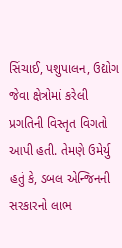સિંચાઈ, પશુપાલન, ઉદ્યોગ જેવા ક્ષેત્રોમાં કરેલી પ્રગતિની વિસ્તૃત વિગતો આપી હતી. તેમણે ઉમેર્યુ હતું કે, ડબલ એન્જિનની સરકારનો લાભ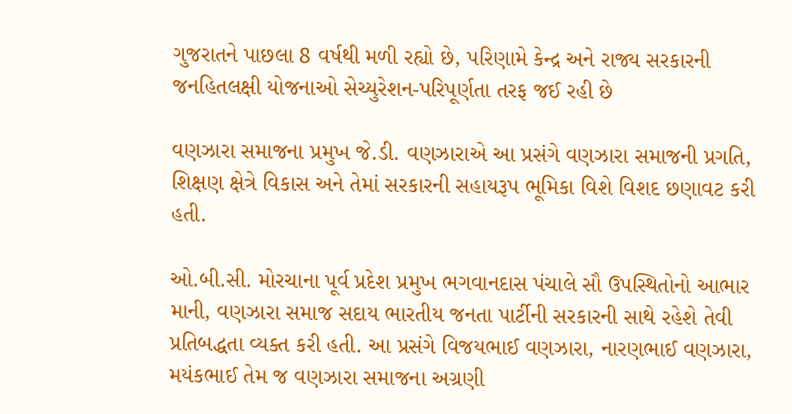ગુજરાતને પાછલા 8 વર્ષથી મળી રહ્યો છે, પરિણામે કેન્દ્ર અને રાજ્ય સરકારની જનહિતલક્ષી યોજનાઓ સેચ્યુરેશન-પરિપૂર્ણતા તરફ જઈ રહી છે

વણઝારા સમાજના પ્રમુખ જે.ડી. વણઝારાએ આ પ્રસંગે વણઝારા સમાજની પ્રગતિ, શિક્ષણ ક્ષેત્રે વિકાસ અને તેમાં સરકારની સહાયરૂપ ભૂમિકા વિશે વિશદ છણાવટ કરી હતી.

ઓ.બી.સી. મોરચાના પૂર્વ પ્રદેશ પ્રમુખ ભગવાનદાસ પંચાલે સૌ ઉપસ્થિતોનો આભાર માની, વણઝારા સમાજ સદાય ભારતીય જનતા પાર્ટીની સરકારની સાથે રહેશે તેવી પ્રતિબદ્ધતા વ્યક્ત કરી હતી. આ પ્રસંગે વિજયભાઈ વણઝારા, નારણભાઈ વણઝારા, મયંકભાઈ તેમ જ વણઝારા સમાજના અગ્રણી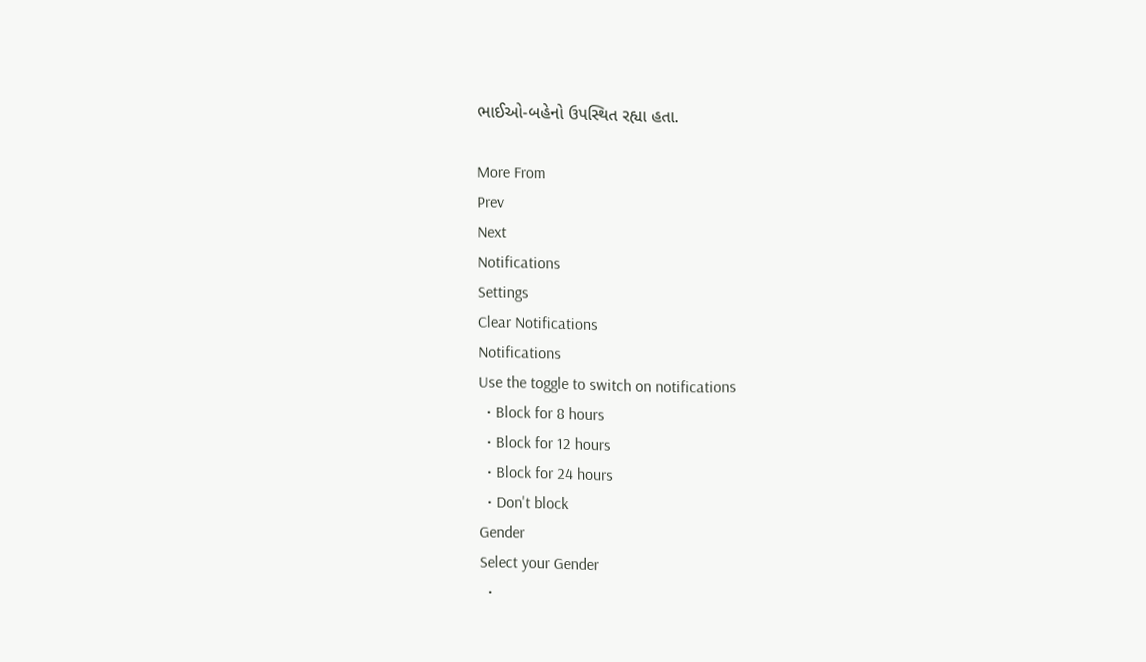ભાઈઓ-બહેનો ઉપસ્થિત રહ્યા હતા.

More From
Prev
Next
Notifications
Settings
Clear Notifications
Notifications
Use the toggle to switch on notifications
  • Block for 8 hours
  • Block for 12 hours
  • Block for 24 hours
  • Don't block
Gender
Select your Gender
  •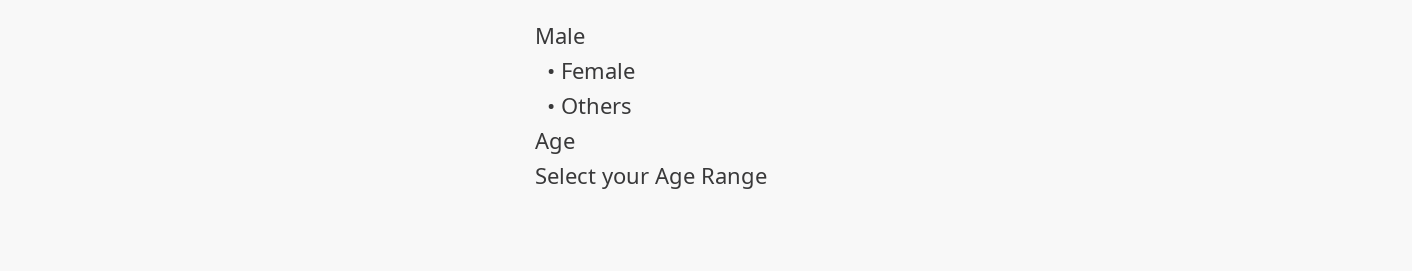Male
  • Female
  • Others
Age
Select your Age Range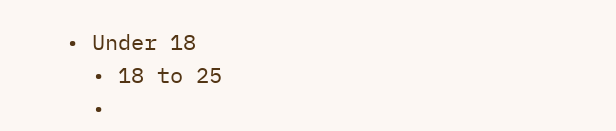• Under 18
  • 18 to 25
  •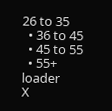26 to 35
  • 36 to 45
  • 45 to 55
  • 55+
loader
X